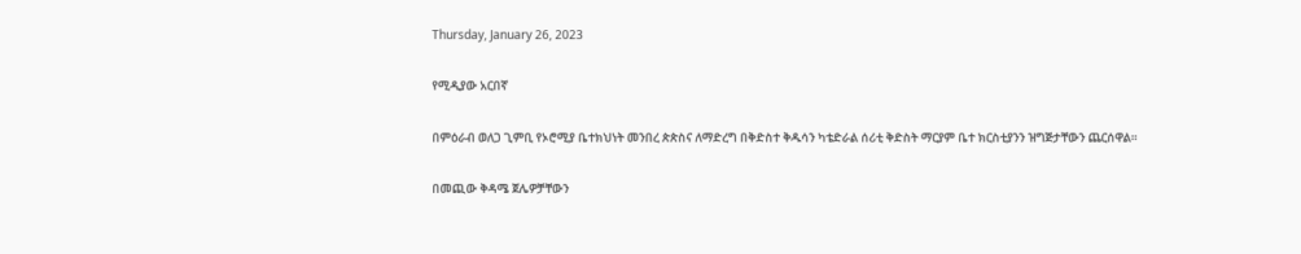Thursday, January 26, 2023

የሚዲያው አርበኛ

በምዕራብ ወለጋ ጊምቢ የኦሮሚያ ቤተክህነት መንበረ ጵጵስና ለማድረግ በቅድስተ ቅዱሳን ካቴድራል ሰሪቲ ቅድስት ማርያም ቤተ ክርስቲያንን ዝግጅታቸውን ጨርሰዋል።

በመጪው ቅዳሜ ጀሌዎቻቸውን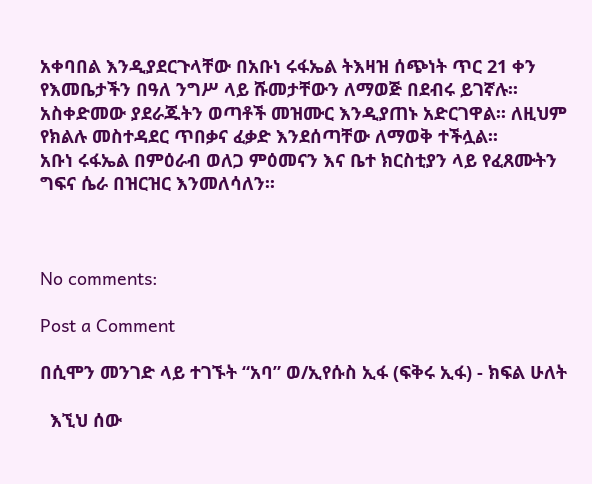አቀባበል እንዲያደርጉላቸው በአቡነ ሩፋኤል ትእዛዝ ሰጭነት ጥር 21 ቀን የእመቤታችን በዓለ ንግሥ ላይ ሹመታቸውን ለማወጅ በደብሩ ይገኛሉ፡፡
አስቀድመው ያደራጁትን ወጣቶች መዝሙር እንዲያጠኑ አድርገዋል፡፡ ለዚህም የክልሉ መስተዳደር ጥበቃና ፈቃድ እንደሰጣቸው ለማወቅ ተችሏል፡፡
አቡነ ሩፋኤል በምዕራብ ወለጋ ምዕመናን እና ቤተ ክርስቲያን ላይ የፈጸሙትን ግፍና ሴራ በዝርዝር እንመለሳለን፡፡



No comments:

Post a Comment

በሲሞን መንገድ ላይ ተገኙት “አባ” ወ/ኢየሱስ ኢፋ (ፍቅሩ ኢፋ) - ክፍል ሁለት

  እኚህ ሰው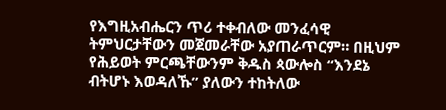የእግዚአብሔርን ጥሪ ተቀብለው መንፈሳዊ ትምህርታቸውን መጀመራቸው አያጠራጥርም። በዚህም የሕይወት ምርጫቸውንም ቅዱስ ጳውሎስ “እንደኔ ብትሆኑ እወዳለኹ” ያለውን ተከትለው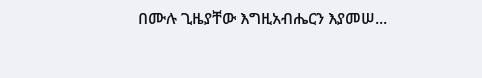በሙሉ ጊዜያቸው እግዚአብሔርን እያመሠ...